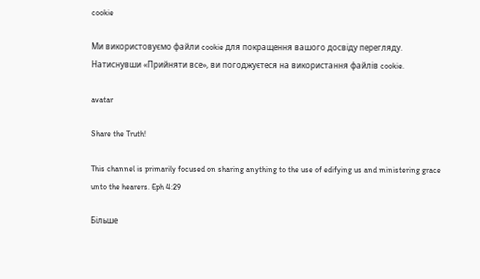cookie

Ми використовуємо файли cookie для покращення вашого досвіду перегляду. Натиснувши «Прийняти все», ви погоджуєтеся на використання файлів cookie.

avatar

Share the Truth!

This channel is primarily focused on sharing anything to the use of edifying us and ministering grace unto the hearers. Eph 4:29

Більше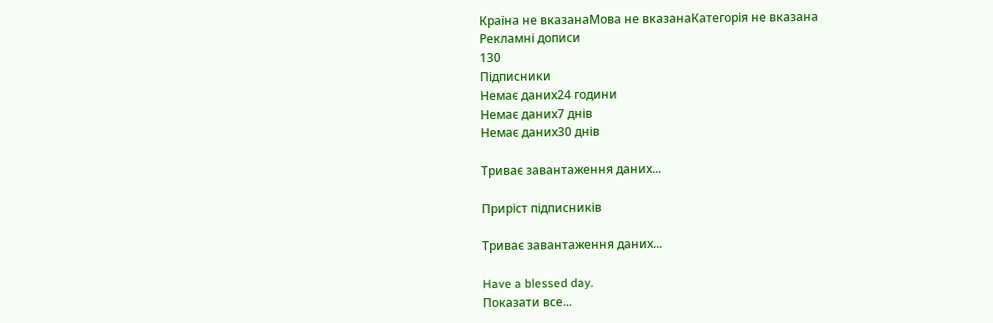Країна не вказанаМова не вказанаКатегорія не вказана
Рекламні дописи
130
Підписники
Немає даних24 години
Немає даних7 днів
Немає даних30 днів

Триває завантаження даних...

Приріст підписників

Триває завантаження даних...

Have a blessed day.
Показати все...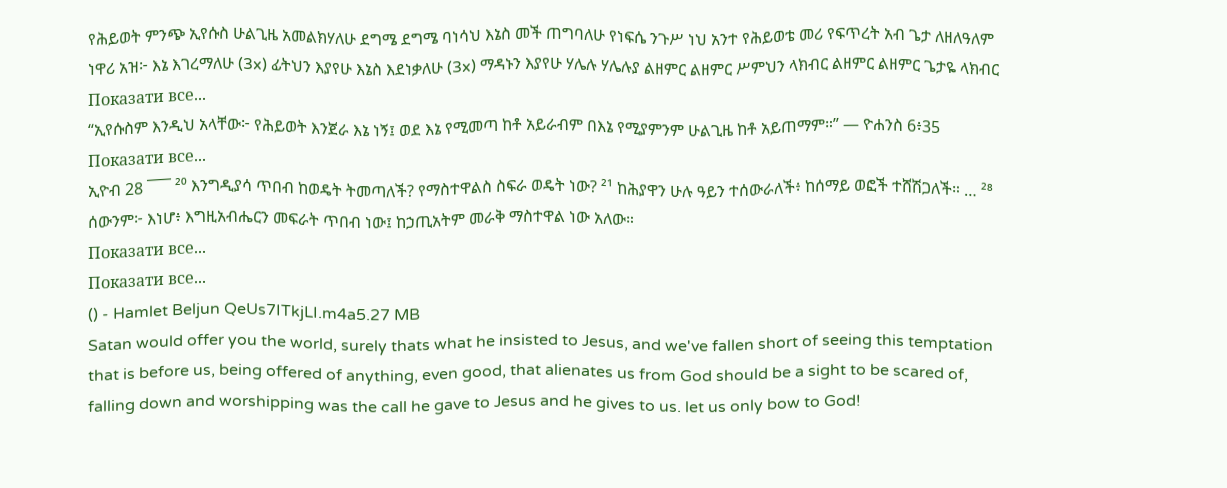የሕይወት ምንጭ ኢየሱስ ሁልጊዜ አመልክሃለሁ ደግሜ ደግሜ ባነሳህ እኔስ መች ጠግባለሁ የነፍሴ ንጉሥ ነህ አንተ የሕይወቴ መሪ የፍጥረት አብ ጌታ ለዘለዓለም ነዋሪ አዝ፦ እኔ እገረማለሁ (3x) ፊትህን እያየሁ እኔስ እደነቃለሁ (3x) ማዳኑን እያየሁ ሃሌሉ ሃሌሉያ ልዘምር ልዘምር ሥምህን ላክብር ልዘምር ልዘምር ጌታዬ ላክብር
Показати все...
“ኢየሱስም እንዲህ አላቸው፦ የሕይወት እንጀራ እኔ ነኝ፤ ወደ እኔ የሚመጣ ከቶ አይራብም በእኔ የሚያምንም ሁልጊዜ ከቶ አይጠማም።” — ዮሐንስ 6፥35
Показати все...
ኢዮብ 28 ¯¯¯ ²⁰ እንግዲያሳ ጥበብ ከወዴት ትመጣለች? የማስተዋልስ ስፍራ ወዴት ነው? ²¹ ከሕያዋን ሁሉ ዓይን ተሰውራለች፥ ከሰማይ ወፎች ተሸሽጋለች። … ²⁸ ሰውንም፦ እነሆ፥ እግዚአብሔርን መፍራት ጥበብ ነው፤ ከኃጢአትም መራቅ ማስተዋል ነው አለው።
Показати все...
Показати все...
() - Hamlet Beljun QeUs7ITkjLI.m4a5.27 MB
Satan would offer you the world, surely thats what he insisted to Jesus, and we've fallen short of seeing this temptation that is before us, being offered of anything, even good, that alienates us from God should be a sight to be scared of, falling down and worshipping was the call he gave to Jesus and he gives to us. let us only bow to God!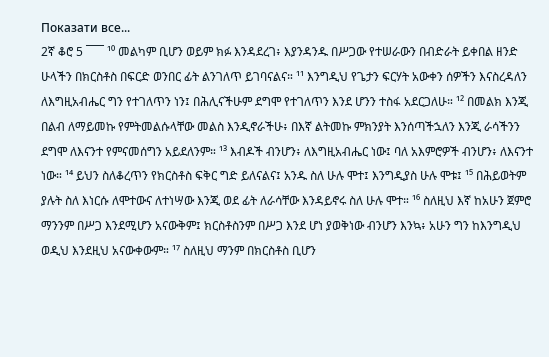Показати все...
2ኛ ቆሮ 5 ¯¯¯ ¹⁰ መልካም ቢሆን ወይም ክፉ እንዳደረገ፥ እያንዳንዱ በሥጋው የተሠራውን በብድራት ይቀበል ዘንድ ሁላችን በክርስቶስ በፍርድ ወንበር ፊት ልንገለጥ ይገባናልና። ¹¹ እንግዲህ የጌታን ፍርሃት አውቀን ሰዎችን እናስረዳለን ለእግዚአብሔር ግን የተገለጥን ነን፤ በሕሊናችሁም ደግሞ የተገለጥን እንደ ሆንን ተስፋ አደርጋለሁ። ¹² በመልክ እንጂ በልብ ለማይመኩ የምትመልሱላቸው መልስ እንዲኖራችሁ፥ በእኛ ልትመኩ ምክንያት እንሰጣችኋለን እንጂ ራሳችንን ደግሞ ለእናንተ የምናመሰግን አይደለንም። ¹³ እብዶች ብንሆን፥ ለእግዚአብሔር ነው፤ ባለ አእምሮዎች ብንሆን፥ ለእናንተ ነው። ¹⁴ ይህን ስለቆረጥን የክርስቶስ ፍቅር ግድ ይለናልና፤ አንዱ ስለ ሁሉ ሞተ፤ እንግዲያስ ሁሉ ሞቱ፤ ¹⁵ በሕይወትም ያሉት ስለ እነርሱ ለሞተውና ለተነሣው እንጂ ወደ ፊት ለራሳቸው እንዳይኖሩ ስለ ሁሉ ሞተ። ¹⁶ ስለዚህ እኛ ከአሁን ጀምሮ ማንንም በሥጋ እንደሚሆን አናውቅም፤ ክርስቶስንም በሥጋ እንደ ሆነ ያወቅነው ብንሆን እንኳ፥ አሁን ግን ከእንግዲህ ወዲህ እንደዚህ አናውቀውም። ¹⁷ ስለዚህ ማንም በክርስቶስ ቢሆን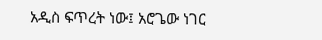አዲስ ፍጥረት ነው፤ አሮጌው ነገር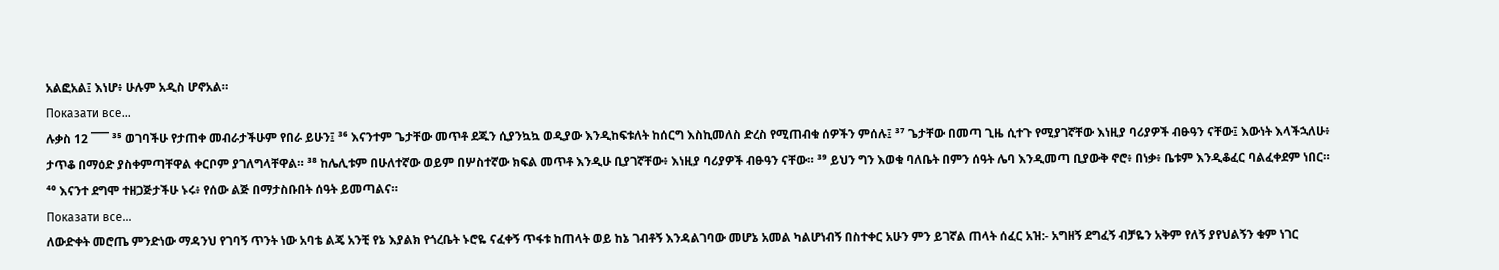አልፎአል፤ እነሆ፥ ሁሉም አዲስ ሆኖአል።
Показати все...
ሉቃስ 12 ¯¯¯ ³⁵ ወገባችሁ የታጠቀ መብራታችሁም የበራ ይሁን፤ ³⁶ እናንተም ጌታቸው መጥቶ ደጁን ሲያንኳኳ ወዲያው እንዲከፍቱለት ከሰርግ እስኪመለስ ድረስ የሚጠብቁ ሰዎችን ምሰሉ፤ ³⁷ ጌታቸው በመጣ ጊዜ ሲተጉ የሚያገኛቸው እነዚያ ባሪያዎች ብፁዓን ናቸው፤ እውነት እላችኋለሁ፥ ታጥቆ በማዕድ ያስቀምጣቸዋል ቀርቦም ያገለግላቸዋል። ³⁸ ከሌሊቱም በሁለተኛው ወይም በሦስተኛው ክፍል መጥቶ እንዲሁ ቢያገኛቸው፥ እነዚያ ባሪያዎች ብፁዓን ናቸው። ³⁹ ይህን ግን እወቁ ባለቤት በምን ሰዓት ሌባ እንዲመጣ ቢያውቅ ኖሮ፥ በነቃ፥ ቤቱም እንዲቆፈር ባልፈቀደም ነበር። ⁴⁰ እናንተ ደግሞ ተዘጋጅታችሁ ኑሩ፥ የሰው ልጅ በማታስቡበት ሰዓት ይመጣልና።
Показати все...
ለውድቀት መሮጤ ምንድነው ማዳንህ የገባኝ ጥንት ነው አባቴ ልጄ አንቺ የኔ እያልክ የጎረቤት ኑሮዬ ናፈቀኝ ጥፋቱ ከጠላት ወይ ከኔ ገብቶኝ እንዳልገባው መሆኔ አመል ካልሆነብኝ በስተቀር አሁን ምን ይገኛል ጠላት ሰፈር አዝ:- አግዘኝ ደግፈኝ ብቻዬን አቅም የለኝ ያየህልኝን ቁም ነገር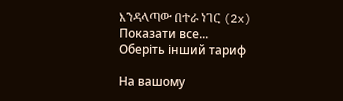እንዳላጣው በተራ ነገር (2x)
Показати все...
Оберіть інший тариф

На вашому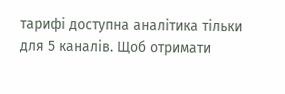тарифі доступна аналітика тільки для 5 каналів. Щоб отримати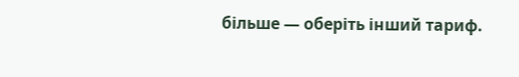більше — оберіть інший тариф.